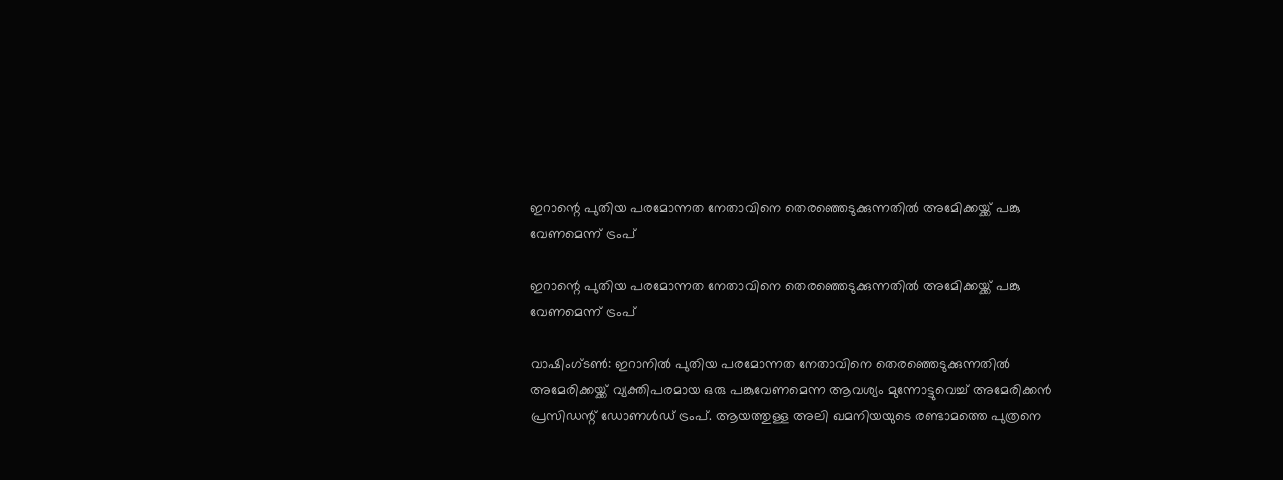ഇറാന്റെ പുതിയ പരമോന്നത നേതാവിനെ തെരഞ്ഞെടുക്കുന്നതില്‍ അമേിക്കയ്ക്ക് പങ്കു വേണമെന്ന് ട്രംപ്

ഇറാന്റെ പുതിയ പരമോന്നത നേതാവിനെ തെരഞ്ഞെടുക്കുന്നതില്‍ അമേിക്കയ്ക്ക് പങ്കു വേണമെന്ന് ട്രംപ്

വാഷിംഗ്ടണ്‍: ഇറാനില്‍ പുതിയ പരമോന്നത നേതാവിനെ തെരഞ്ഞെടുക്കുന്നതില്‍ അമേരിക്കയ്ക്ക് വ്യക്തിപരമായ ഒരു പങ്കുവേണമെന്ന ആവശ്യം മുന്നോട്ടുവെച്ച് അമേരിക്കന്‍ പ്രസിഡന്റ് ഡോണള്‍ഡ് ട്രംപ്. ആയത്തുള്ള അലി ഖമനിയയുടെ രണ്ടാമത്തെ പുത്രനെ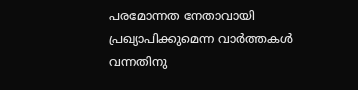പരമോന്നത നേതാവായി പ്രഖ്യാപിക്കുമെന്ന വാര്‍ത്തകള്‍ വന്നതിനു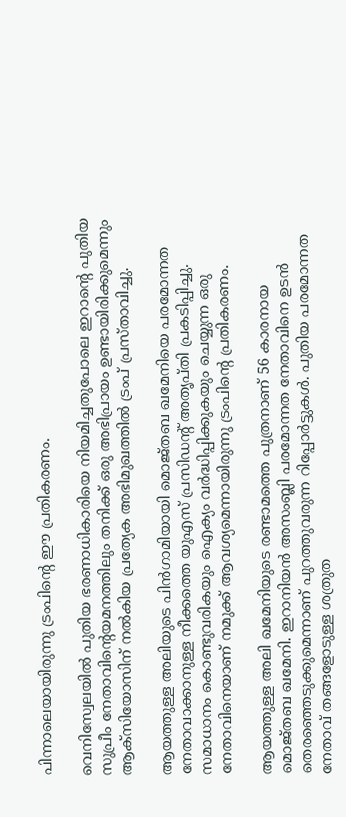പിന്നാലെയായിരുന്നു ട്രംപിന്റെ ഈ പ്രതികരണം.

വെനിസ്വേലയില്‍ പുതിയ ഭരണാധികാരിയെ നിയമിച്ചതുപോലെ ഇറാന്റെ പുതിയ സുപ്രീം നേതാവിന്റെയമനത്തിലും തനിക്ക് ഒരു അഭിപ്രായം ഉണ്ടായിരിക്കുമെന്നും ആക്‌സിയോസിന് നല്‍കിയ പ്രത്യേക അഭിമുഖത്തില്‍ ട്രംപ് പ്രസ്താവിച്ചു.

ആയത്തുള്ള അലിയുടെ പിന്‍ഗാമിയായി മൊജ്തബ ഖമേനിയെ പരമോന്നത നേതാവാക്കാനുള്ള നീക്കത്തെ യുഎസ് പ്രസിഡന്റ് അതൃപ്തി പ്രകടിപ്പിച്ചു. സമാധാനം കൊണ്ടുവരികയും ഐക്യം വര്‍ദ്ധിപ്പിക്കുകയും ചെയ്യുന്ന ഒരു നേതാവിനെയാണ് നമുക്ക് ആവശ്യമെന്നായിരുന്നു ട്രംപിന്റെ പ്രതികരണം.

ആയത്തുള്ള അലി ഖമേനിയുടെ രണ്ടാമത്തെ പുത്രനാണ് 56 കാരനായ മൊജ്തബ ഖമേനി. ഇറാനിയന്‍ അസംബ്ലി പരമോന്നത നേതാവിനെ ഉടന്‍ തെരഞ്ഞെടുക്കുമെന്നാണ് പുറത്തുവരുന്ന റിപ്പോര്‍ട്ടുകള്‍. പുതിയ പരമോന്നത നേതാവ് തങ്ങളോടുള്ള ശത്രുത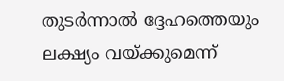തുടര്‍ന്നാല്‍ ദ്ദേഹത്തെയും ലക്ഷ്യം വയ്ക്കുമെന്ന്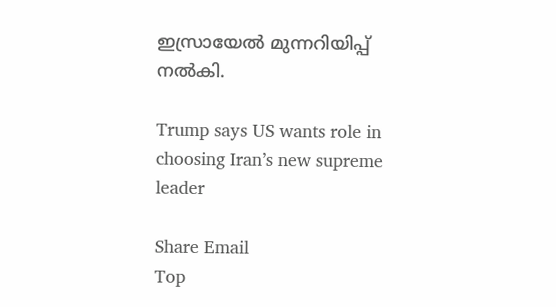ഇസ്രായേല്‍ മുന്നറിയിപ്പ് നല്‍കി.

Trump says US wants role in choosing Iran’s new supreme leader

Share Email
Top